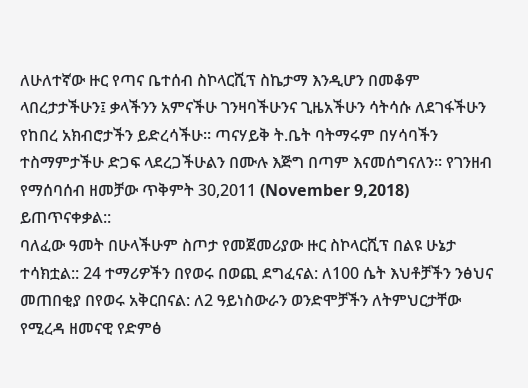ለሁለተኛው ዙር የጣና ቤተሰብ ስኮላርሺፕ ስኬታማ እንዲሆን በመቆም ላበረታታችሁን፤ ቃላችንን አምናችሁ ገንዛባችሁንና ጊዜአችሁን ሳትሳሱ ለደገፋችሁን የከበረ አክብሮታችን ይድረሳችሁ። ጣናሃይቅ ት.ቤት ባትማሩም በሃሳባችን ተስማምታችሁ ድጋፍ ላደረጋችሁልን በሙሉ እጅግ በጣም እናመሰግናለን። የገንዘብ የማሰባሰብ ዘመቻው ጥቅምት 30,2011 (November 9,2018) ይጠጥናቀቃል::
ባለፈው ዓመት በሁላችሁም ስጦታ የመጀመሪያው ዙር ስኮላርሺፕ በልዩ ሁኔታ ተሳክቷል:: 24 ተማሪዎችን በየወሩ በወጪ ደግፈናል: ለ100 ሴት እህቶቻችን ንፅህና መጠበቂያ በየወሩ አቅርበናል: ለ2 ዓይነስውራን ወንድሞቻችን ለትምህርታቸው የሚረዳ ዘመናዊ የድምፅ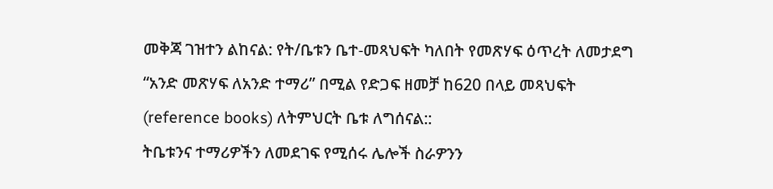መቅጃ ገዝተን ልከናል: የት/ቤቱን ቤተ-መጻህፍት ካለበት የመጽሃፍ ዕጥረት ለመታደግ “አንድ መጽሃፍ ለአንድ ተማሪ” በሚል የድጋፍ ዘመቻ ከ620 በላይ መጻህፍት (reference books) ለትምህርት ቤቱ ለግሰናል::
ትቤቱንና ተማሪዎችን ለመደገፍ የሚሰሩ ሌሎች ስራዎንን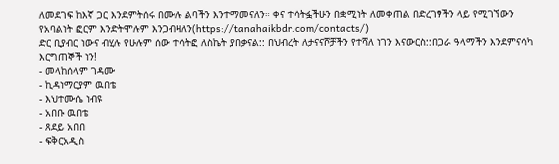ለመደገፍ ከእኛ ጋር እንደምትሰሩ በሙሉ ልባችን እንተማመናለን። ቀና ተሳትፏችሁን በቋሚነት ለመቀጠል በድረገፃችን ላይ የሚገኘውን የአባልነት ፎርም እንድትሞሉም እንጋብዛለን(https://tanahaikbdr.com/contacts/)
ድር ቢያብር ነውና ብሂሉ የሁሉም ሰው ተሳትፎ ለስኬት ያበቃናል:: በህብረት ለታናናሾቻችን የተሻለ ነገን እናውርስ::በጋራ ዓላማችን እንደምናሳካ እርግጠኞች ነን!
- መላከሰላም ገዳሙ
- ኪዳነማርያም ዉበቴ
- እህተሙሴ ነብዩ
- አበቡ ዉበቴ
- ጸደይ አበበ
- ፍቅርአዲስ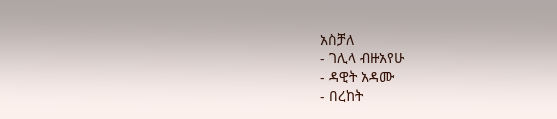አስቻለ
- ገሊላ ብዙአየሁ
- ዳዊት አዳሙ
- በረከት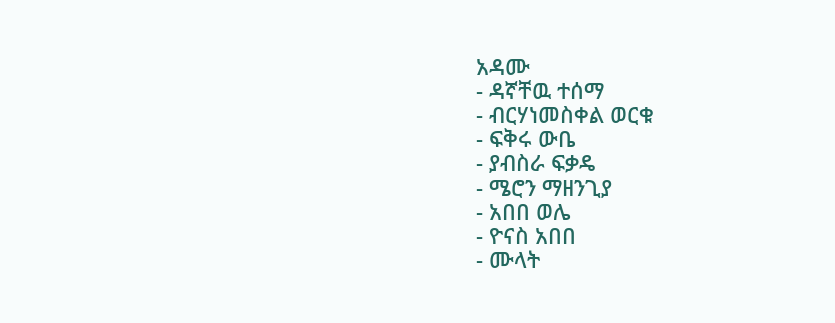አዳሙ
- ዳኛቸዉ ተሰማ
- ብርሃነመስቀል ወርቁ
- ፍቅሩ ውቤ
- ያብስራ ፍቃዴ
- ሜሮን ማዘንጊያ
- አበበ ወሌ
- ዮናስ አበበ
- ሙላት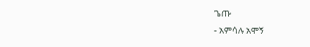ጌጡ
- አምሳሉ አሞኝ